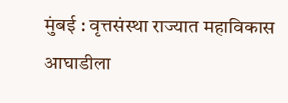मुंबई : वृत्तसंस्था राज्यात महाविकास आघाडीला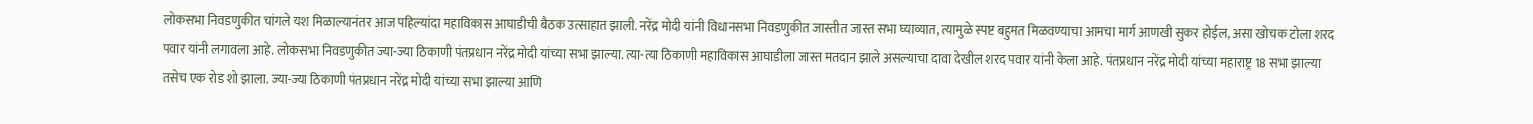लोकसभा निवडणुकीत चांगले यश मिळाल्यानंतर आज पहिल्यांदा महाविकास आघाडीची बैठक उत्साहात झाली. नरेंद्र मोदी यांनी विधानसभा निवडणुकीत जास्तीत जास्त सभा घ्याव्यात, त्यामुळे स्पष्ट बहुमत मिळवण्याचा आमचा मार्ग आणखी सुकर होईल, असा खोचक टोला शरद पवार यांनी लगावला आहे. लोकसभा निवडणुकीत ज्या-ज्या ठिकाणी पंतप्रधान नरेंद्र मोदी यांच्या सभा झाल्या. त्या-त्या ठिकाणी महाविकास आघाडीला जास्त मतदान झाले असल्याचा दावा देखील शरद पवार यांनी केला आहे. पंतप्रधान नरेंद्र मोदी यांच्या महाराष्ट्र 18 सभा झाल्या तसेच एक रोड शो झाला. ज्या-ज्या ठिकाणी पंतप्रधान नरेंद्र मोदी यांच्या सभा झाल्या आणि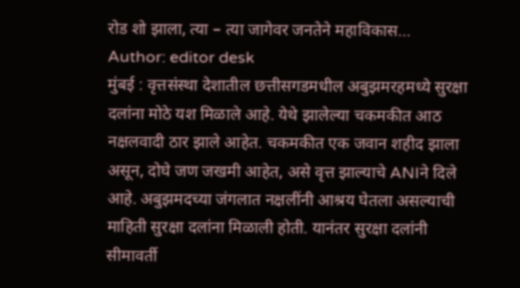रोड शो झाला, त्या – त्या जागेवर जनतेने महाविकास…
Author: editor desk
मुंबई : वृत्तसंस्था देशातील छत्तीसगडमधील अबुझमरहमध्ये सुरक्षा दलांना मोठे यश मिळाले आहे. येथे झालेल्या चकमकीत आठ नक्षलवादी ठार झाले आहेत. चकमकीत एक जवान शहीद झाला असून, दोघे जण जखमी आहेत, असे वृत्त झाल्याचे ANIने दिले आहे. अबुझमदच्या जंगलात नक्षलींनी आश्रय घेतला असल्याची माहिती सुरक्षा दलांना मिळाली होती. यानंतर सुरक्षा दलांनी सीमावर्ती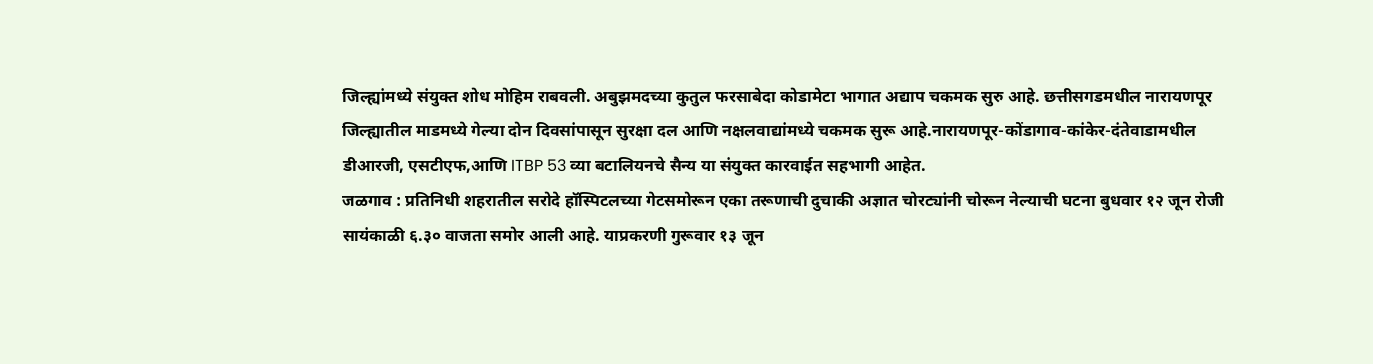जिल्ह्यांमध्ये संयुक्त शोध मोहिम राबवली. अबुझमदच्या कुतुल फरसाबेदा कोडामेटा भागात अद्याप चकमक सुरु आहे. छत्तीसगडमधील नारायणपूर जिल्ह्यातील माडमध्ये गेल्या दोन दिवसांपासून सुरक्षा दल आणि नक्षलवाद्यांमध्ये चकमक सुरू आहे.नारायणपूर-कोंडागाव-कांकेर-दंतेवाडामधील डीआरजी, एसटीएफ,आणि ITBP 53 व्या बटालियनचे सैन्य या संयुक्त कारवाईत सहभागी आहेत.
जळगाव : प्रतिनिधी शहरातील सरोदे हॉस्पिटलच्या गेटसमोरून एका तरूणाची दुचाकी अज्ञात चोरट्यांनी चोरून नेल्याची घटना बुधवार १२ जून रोजी सायंकाळी ६.३० वाजता समोर आली आहे. याप्रकरणी गुरूवार १३ जून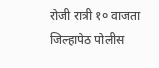रोजी रात्री १० वाजता जिल्हापेठ पोलीस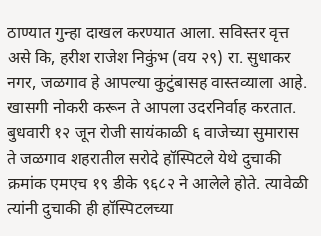ठाण्यात गुन्हा दाखल करण्यात आला. सविस्तर वृत्त असे कि, हरीश राजेश निकुंभ (वय २९) रा. सुधाकर नगर, जळगाव हे आपल्या कुटुंबासह वास्तव्याला आहे. खासगी नोकरी करून ते आपला उदरनिर्वाह करतात. बुधवारी १२ जून रोजी सायंकाळी ६ वाजेच्या सुमारास ते जळगाव शहरातील सरोदे हॉस्पिटले येथे दुचाकी क्रमांक एमएच १९ डीके ९६८२ ने आलेले होते. त्यावेळी त्यांनी दुचाकी ही हॉस्पिटलच्या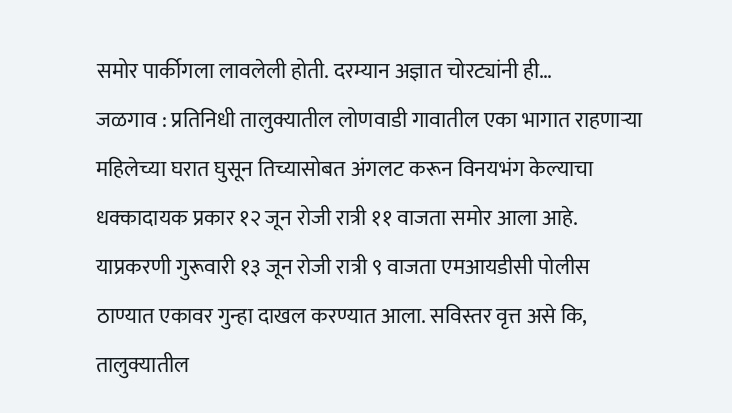समोर पार्कीगला लावलेली होती. दरम्यान अज्ञात चोरट्यांनी ही…
जळगाव : प्रतिनिधी तालुक्यातील लोणवाडी गावातील एका भागात राहणाऱ्या महिलेच्या घरात घुसून तिच्यासोबत अंगलट करून विनयभंग केल्याचा धक्कादायक प्रकार १२ जून रोजी रात्री ११ वाजता समोर आला आहे. याप्रकरणी गुरूवारी १३ जून रोजी रात्री ९ वाजता एमआयडीसी पोलीस ठाण्यात एकावर गुन्हा दाखल करण्यात आला. सविस्तर वृत्त असे कि, तालुक्यातील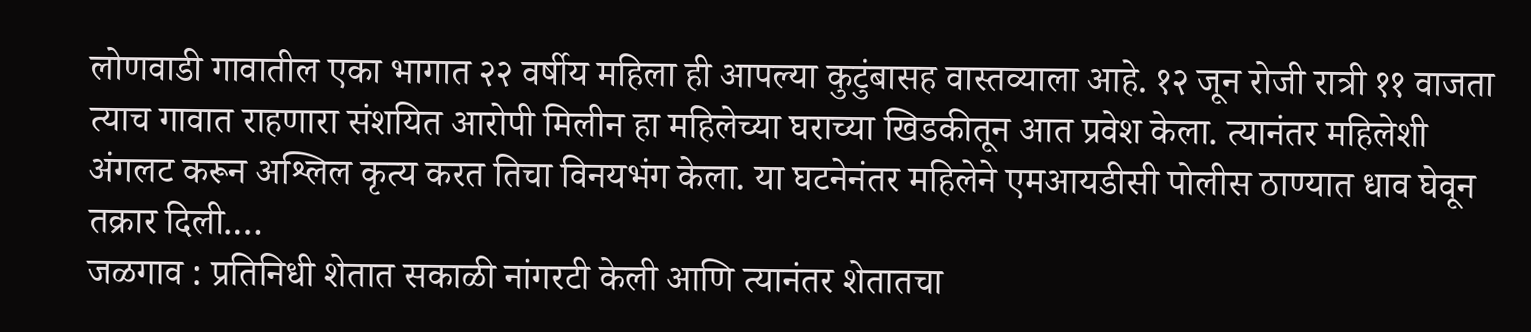लोणवाडी गावातील एका भागात २२ वर्षीय महिला ही आपल्या कुटुंबासह वास्तव्याला आहे. १२ जून रोजी रात्री ११ वाजता त्याच गावात राहणारा संशयित आरोपी मिलीन हा महिलेच्या घराच्या खिडकीतून आत प्रवेश केला. त्यानंतर महिलेशी अंगलट करून अश्लिल कृत्य करत तिचा विनयभंग केला. या घटनेनंतर महिलेने एमआयडीसी पोलीस ठाण्यात धाव घेवून तक्रार दिली.…
जळगाव : प्रतिनिधी शेतात सकाळी नांगरटी केली आणि त्यानंतर शेतातचा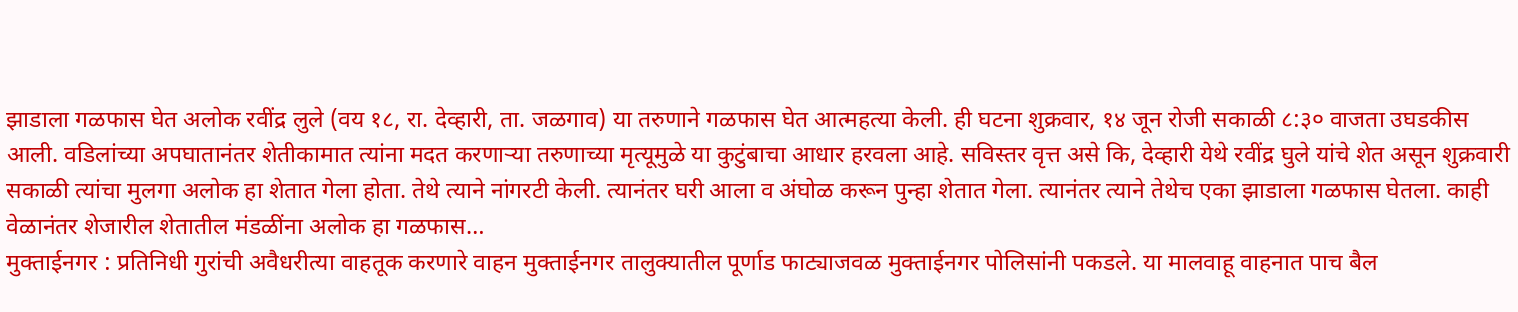झाडाला गळफास घेत अलोक रवींद्र लुले (वय १८, रा. देव्हारी, ता. जळगाव) या तरुणाने गळफास घेत आत्महत्या केली. ही घटना शुक्रवार, १४ जून रोजी सकाळी ८:३० वाजता उघडकीस आली. वडिलांच्या अपघातानंतर शेतीकामात त्यांना मदत करणाऱ्या तरुणाच्या मृत्यूमुळे या कुटुंबाचा आधार हरवला आहे. सविस्तर वृत्त असे कि, देव्हारी येथे रवींद्र घुले यांचे शेत असून शुक्रवारी सकाळी त्यांचा मुलगा अलोक हा शेतात गेला होता. तेथे त्याने नांगरटी केली. त्यानंतर घरी आला व अंघोळ करून पुन्हा शेतात गेला. त्यानंतर त्याने तेथेच एका झाडाला गळफास घेतला. काही वेळानंतर शेजारील शेतातील मंडळींना अलोक हा गळफास…
मुक्ताईनगर : प्रतिनिधी गुरांची अवैधरीत्या वाहतूक करणारे वाहन मुक्ताईनगर तालुक्यातील पूर्णाड फाट्याजवळ मुक्ताईनगर पोलिसांनी पकडले. या मालवाहू वाहनात पाच बैल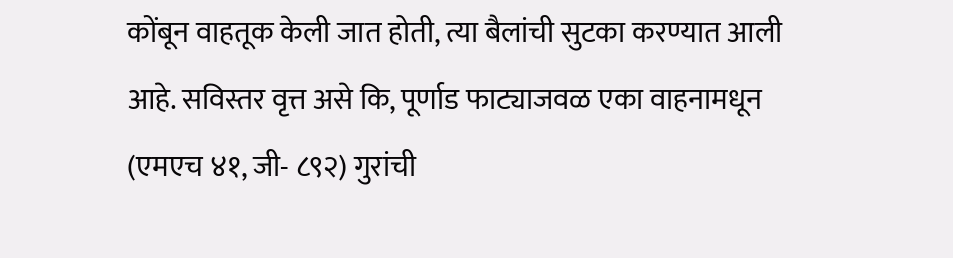कोंबून वाहतूक केली जात होती, त्या बैलांची सुटका करण्यात आली आहे. सविस्तर वृत्त असे कि, पूर्णाड फाट्याजवळ एका वाहनामधून (एमएच ४१, जी- ८९२) गुरांची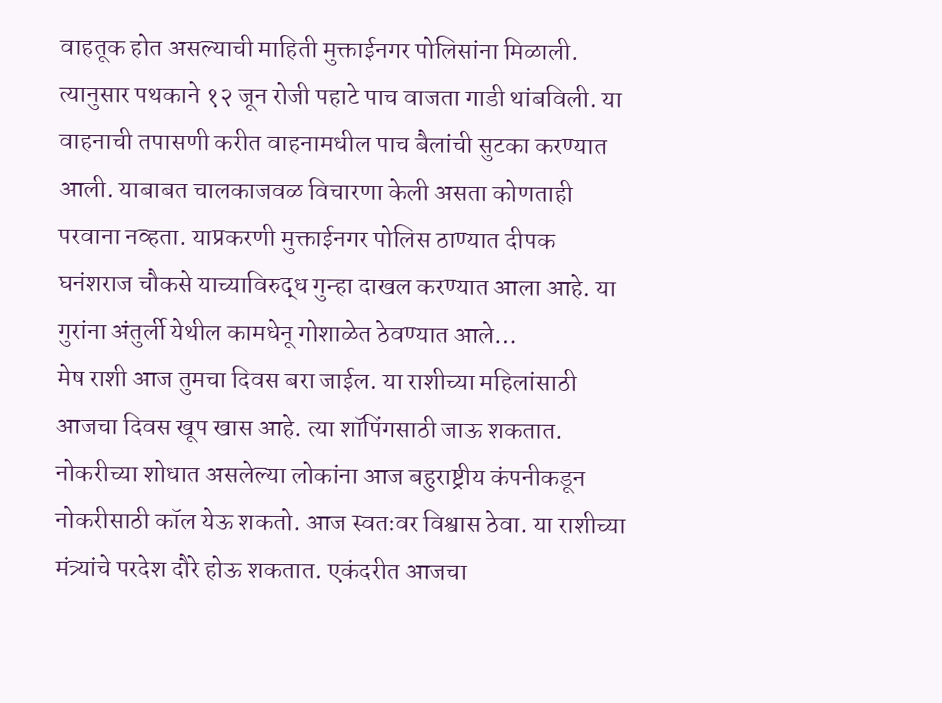वाहतूक होत असल्याची माहिती मुक्ताईनगर पोलिसांना मिळाली. त्यानुसार पथकाने १२ जून रोजी पहाटे पाच वाजता गाडी थांबविली. या वाहनाची तपासणी करीत वाहनामधील पाच बैलांची सुटका करण्यात आली. याबाबत चालकाजवळ विचारणा केली असता कोणताही परवाना नव्हता. याप्रकरणी मुक्ताईनगर पोलिस ठाण्यात दीपक घनंशराज चौकसे याच्याविरुद्ध गुन्हा दाखल करण्यात आला आहे. या गुरांना अंतुर्ली येथील कामधेनू गोशाळेत ठेवण्यात आले…
मेष राशी आज तुमचा दिवस बरा जाईल. या राशीच्या महिलांसाठी आजचा दिवस खूप खास आहे. त्या शॉपिंगसाठी जाऊ शकतात. नोकरीच्या शोधात असलेल्या लोकांना आज बहुराष्ट्रीय कंपनीकडून नोकरीसाठी कॉल येऊ शकतो. आज स्वतःवर विश्वास ठेवा. या राशीच्या मंत्र्यांचे परदेश दौरे होऊ शकतात. एकंदरीत आजचा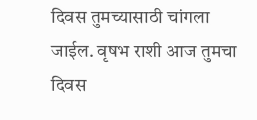दिवस तुमच्यासाठी चांगला जाईल. वृषभ राशी आज तुमचा दिवस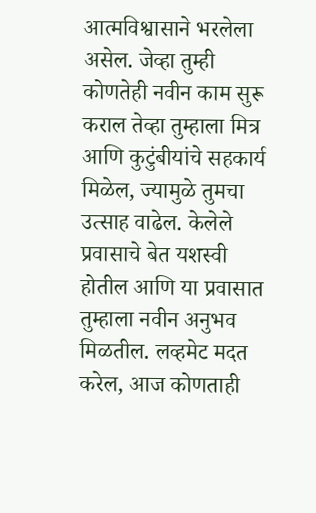आत्मविश्वासाने भरलेला असेल. जेव्हा तुम्ही कोणतेही नवीन काम सुरू कराल तेव्हा तुम्हाला मित्र आणि कुटुंबीयांचे सहकार्य मिळेल, ज्यामुळे तुमचा उत्साह वाढेल. केलेले प्रवासाचे बेत यशस्वी होतील आणि या प्रवासात तुम्हाला नवीन अनुभव मिळतील. लव्हमेट मदत करेल, आज कोणताही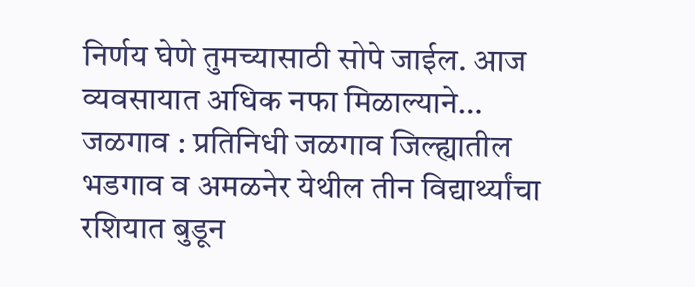निर्णय घेणे तुमच्यासाठी सोपे जाईल. आज व्यवसायात अधिक नफा मिळाल्याने…
जळगाव : प्रतिनिधी जळगाव जिल्ह्यातील भडगाव व अमळनेर येथील तीन विद्यार्थ्यांचा रशियात बुडून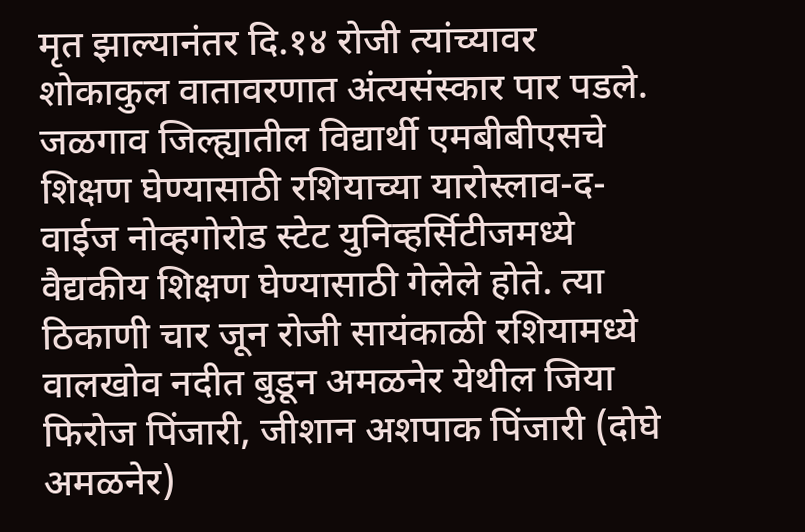मृत झाल्यानंतर दि.१४ रोजी त्यांच्यावर शोकाकुल वातावरणात अंत्यसंस्कार पार पडले. जळगाव जिल्ह्यातील विद्यार्थी एमबीबीएसचे शिक्षण घेण्यासाठी रशियाच्या यारोस्लाव-द-वाईज नोव्हगोरोड स्टेट युनिव्हर्सिटीजमध्ये वैद्यकीय शिक्षण घेण्यासाठी गेलेले होते. त्या ठिकाणी चार जून रोजी सायंकाळी रशियामध्ये वालखोव नदीत बुडून अमळनेर येथील जिया फिरोज पिंजारी, जीशान अशपाक पिंजारी (दोघे अमळनेर)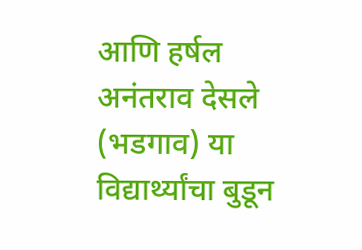आणि हर्षल अनंतराव देसले (भडगाव) या विद्यार्थ्यांचा बुडून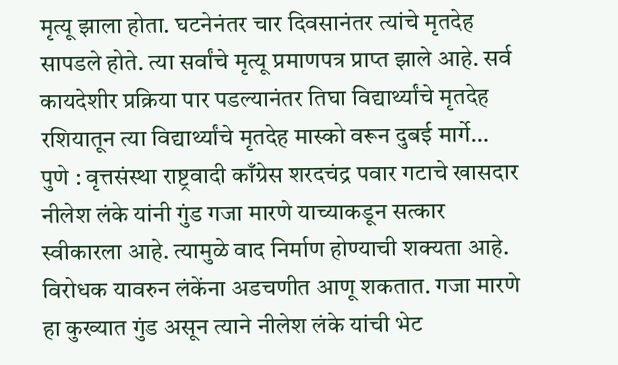मृत्यू झाला होता. घटनेनंतर चार दिवसानंतर त्यांचे मृतदेह सापडले होते. त्या सर्वांचे मृत्यू प्रमाणपत्र प्राप्त झाले आहे. सर्व कायदेशीर प्रक्रिया पार पडल्यानंतर तिघा विद्यार्थ्यांचे मृतदेह रशियातून त्या विद्यार्थ्यांचे मृतदेह मास्को वरून दुबई मार्गे…
पुणे : वृत्तसंस्था राष्ट्रवादी काँग्रेस शरदचंद्र पवार गटाचे खासदार नीलेश लंके यांनी गुंड गजा मारणे याच्याकडून सत्कार स्वीकारला आहे. त्यामुळे वाद निर्माण होण्याची शक्यता आहे. विरोधक यावरुन लंकेंना अडचणीत आणू शकतात. गजा मारणे हा कुख्यात गुंड असून त्याने नीलेश लंके यांची भेट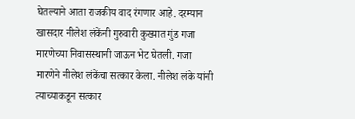घेतल्याने आता राजकीय वाद रंगणार आहे. दरम्यान खासदार नीलेश लंकेंनी गुरुवारी कुख्यात गुंड गजा मारणेच्या निवासस्थानी जाऊन भेट घेतली. गजा मारणेने नीलेश लंकेंचा सत्कार केला. नीलेश लंके यांनी त्याच्याकडून सत्कार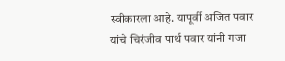स्वीकारला आहे. यापूर्वी अजित पवार यांचे चिरंजीव पार्थ पवार यांनी गजा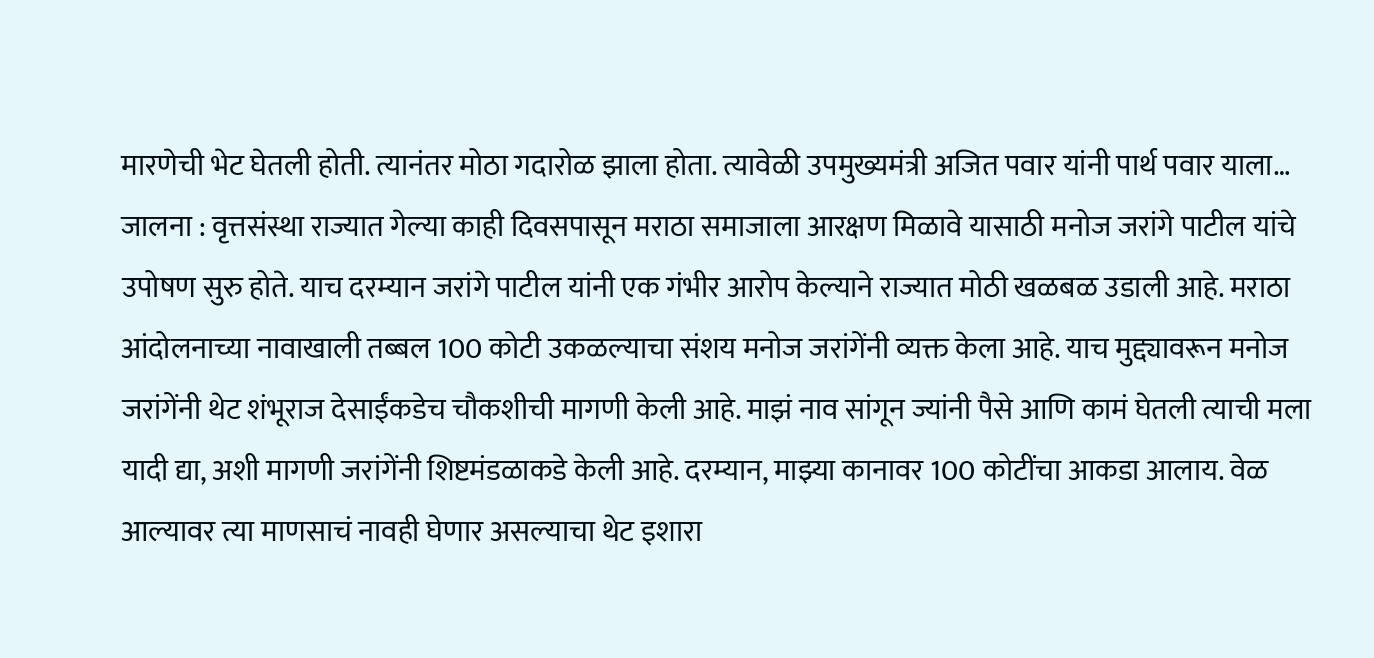मारणेची भेट घेतली होती. त्यानंतर मोठा गदारोळ झाला होता. त्यावेळी उपमुख्यमंत्री अजित पवार यांनी पार्थ पवार याला…
जालना : वृत्तसंस्था राज्यात गेल्या काही दिवसपासून मराठा समाजाला आरक्षण मिळावे यासाठी मनोज जरांगे पाटील यांचे उपोषण सुरु होते. याच दरम्यान जरांगे पाटील यांनी एक गंभीर आरोप केल्याने राज्यात मोठी खळबळ उडाली आहे. मराठा आंदोलनाच्या नावाखाली तब्बल 100 कोटी उकळल्याचा संशय मनोज जरांगेंनी व्यक्त केला आहे. याच मुद्द्यावरून मनोज जरांगेंनी थेट शंभूराज देसाईंकडेच चौकशीची मागणी केली आहे. माझं नाव सांगून ज्यांनी पैसे आणि कामं घेतली त्याची मला यादी द्या, अशी मागणी जरांगेंनी शिष्टमंडळाकडे केली आहे. दरम्यान, माझ्या कानावर 100 कोटींचा आकडा आलाय. वेळ आल्यावर त्या माणसाचं नावही घेणार असल्याचा थेट इशारा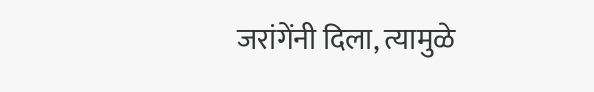जरांगेंनी दिला, त्यामुळे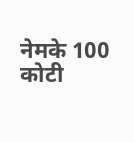नेमके 100 कोटी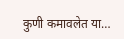कुणी कमावलेत या…